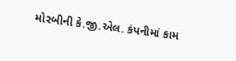મોરબીની કે.જી.એલ. કંપનીમાં કામ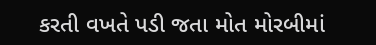કરતી વખતે પડી જતા મોત મોરબીમાં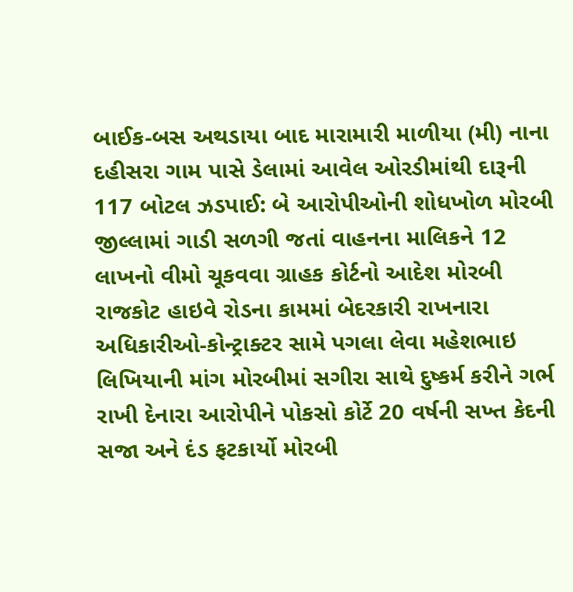બાઈક-બસ અથડાયા બાદ મારામારી માળીયા (મી) નાના દહીસરા ગામ પાસે ડેલામાં આવેલ ઓરડીમાંથી દારૂની 117 બોટલ ઝડપાઈ: બે આરોપીઓની શોધખોળ મોરબી જીલ્લામાં ગાડી સળગી જતાં વાહનના માલિકને 12 લાખનો વીમો ચૂકવવા ગ્રાહક કોર્ટનો આદેશ મોરબી રાજકોટ હાઇવે રોડના કામમાં બેદરકારી રાખનારા અધિકારીઓ-કોન્ટ્રાક્ટર સામે પગલા લેવા મહેશભાઇ લિખિયાની માંગ મોરબીમાં સગીરા સાથે દુષ્કર્મ કરીને ગર્ભ રાખી દેનારા આરોપીને પોકસો કોર્ટે 20 વર્ષની સખ્ત કેદની સજા અને દંડ ફટકાર્યો મોરબી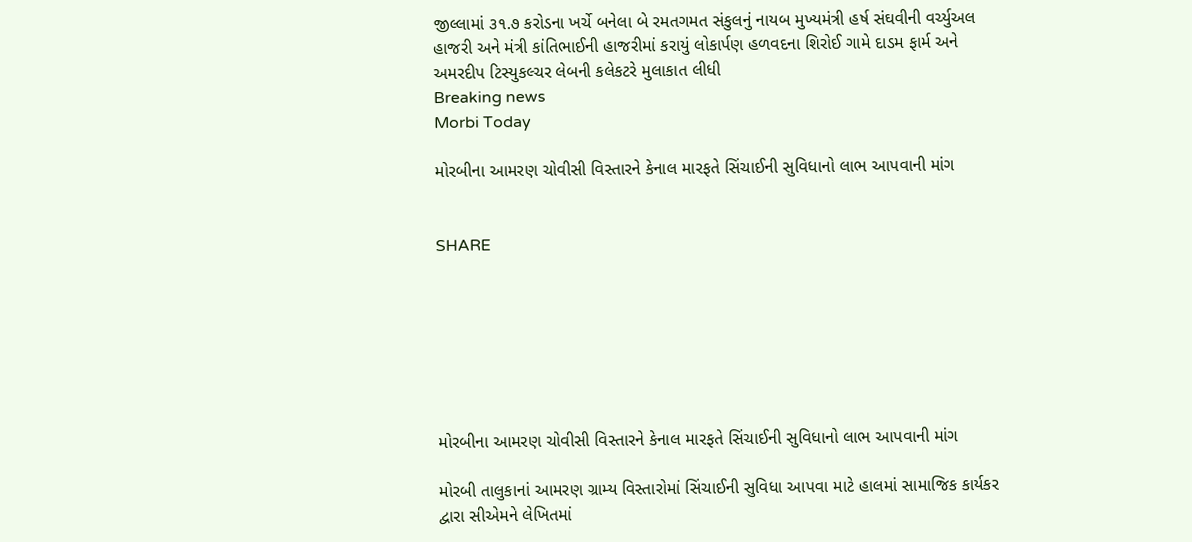જીલ્લામાં ૩૧.૭ કરોડના ખર્ચે બનેલા બે રમતગમત સંકુલનું નાયબ મુખ્યમંત્રી હર્ષ સંઘવીની વર્ચ્યુઅલ હાજરી અને મંત્રી કાંતિભાઈની હાજરીમાં કરાયું લોકાર્પણ હળવદના શિરોઈ ગામે દાડમ ફાર્મ અને અમરદીપ ટિસ્યુકલ્ચર લેબની કલેકટરે મુલાકાત લીધી
Breaking news
Morbi Today

મોરબીના આમરણ ચોવીસી વિસ્તારને કેનાલ મારફતે સિંચાઈની સુવિધાનો લાભ આપવાની માંગ


SHARE







મોરબીના આમરણ ચોવીસી વિસ્તારને કેનાલ મારફતે સિંચાઈની સુવિધાનો લાભ આપવાની માંગ

મોરબી તાલુકાનાં આમરણ ગ્રામ્ય વિસ્તારોમાં સિંચાઈની સુવિધા આપવા માટે હાલમાં સામાજિક કાર્યકર દ્વારા સીએમને લેખિતમાં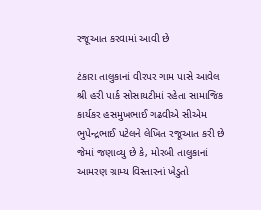રજૂઆત કરવામાં આવી છે

ટંકારા તાલુકાનાં વીરપર ગામ પાસે આવેલ શ્રી હરી પાર્ક સોસાયટીમાં રહેતા સામાજિક કાર્યકર હસમુખભાઈ ગઢવીએ સીએમ ભુપેન્દ્રભાઈ પટેલને લેખિત રજૂઆત કરી છે જેમાં જણાવ્યુ છે કે, મોરબી તાલુકાનાં આમરણ ગ્રામ્ય વિસ્તારનાં ખેડુતો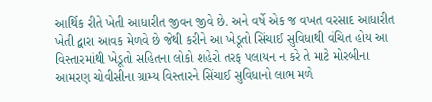આર્થિક રીતે ખેતી આધારીત જીવન જીવે છે. અને વર્ષે એક જ વખત વરસાદ આધારીત ખેતી દ્વારા આવક મેળવે છે જેથી કરીને આ ખેડૂતો સિંચાઈ સુવિધાથી વંચિત હોય આ વિસ્તારમાંથી ખેડૂતો સહિતના લોકો શહેરો તરફ પલાયન ન કરે તે માટે મોરબીના આમરણ ચોવીસીના ગ્રામ્ય વિસ્તારને સિંચાઈ સુવિધાનો લાભ મળે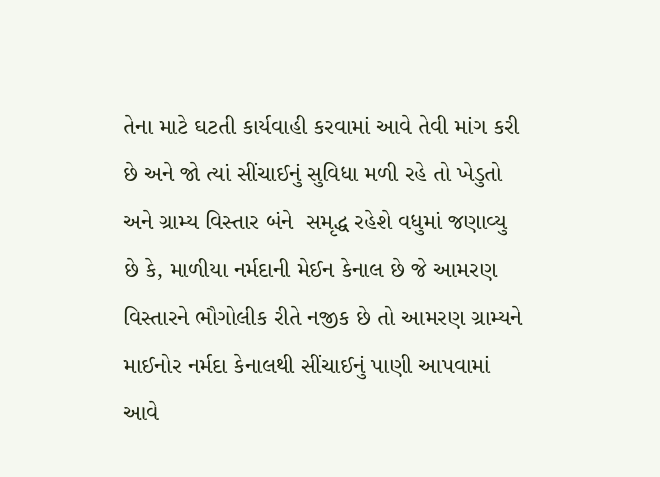તેના માટે ઘટતી કાર્યવાહી કરવામાં આવે તેવી માંગ કરી છે અને જો ત્યાં સીંચાઈનું સુવિધા મળી રહે તો ખેડુતો અને ગ્રામ્ય વિસ્તાર બંને  સમૃદ્ધ રહેશે વધુમાં જણાવ્યુ છે કે, માળીયા નર્મદાની મેઈન કેનાલ છે જે આમરણ વિસ્તારને ભૌગોલીક રીતે નજીક છે તો આમરણ ગ્રામ્યને માઈનોર નર્મદા કેનાલથી સીંચાઈનું પાણી આપવામાં આવે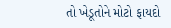તો ખેડૂતોને મોટો ફાયદો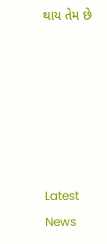થાય તેમ છે






Latest News